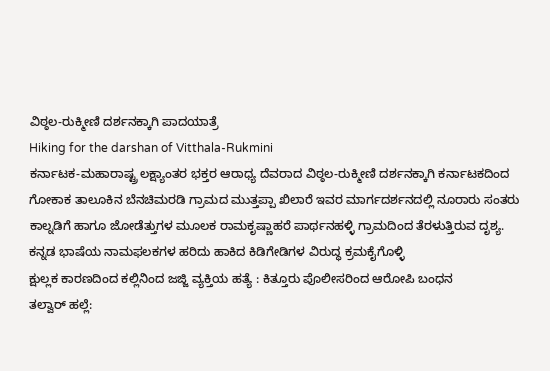ವಿಠ್ಠಲ-ರುಕ್ಮೀಣಿ ದರ್ಶನಕ್ಕಾಗಿ ಪಾದಯಾತ್ರೆ
Hiking for the darshan of Vitthala-Rukmini
ಕರ್ನಾಟಕ-ಮಹಾರಾಷ್ಟ್ರ ಲಕ್ಷ್ಯಾಂತರ ಭಕ್ತರ ಆರಾಧ್ಯ ದೆವರಾದ ವಿಠ್ಠಲ-ರುಕ್ಮೀಣಿ ದರ್ಶನಕ್ಕಾಗಿ ಕರ್ನಾಟಕದಿಂದ ಗೋಕಾಕ ತಾಲೂಕಿನ ಬೆನಚಿಮರಡಿ ಗ್ರಾಮದ ಮುತ್ತಪ್ಪಾ ಖಿಲಾರೆ ಇವರ ಮಾರ್ಗದರ್ಶನದಲ್ಲಿ ನೂರಾರು ಸಂತರು ಕಾಲ್ನಡಿಗೆ ಹಾಗೂ ಜೋಡೆತ್ತುಗಳ ಮೂಲಕ ರಾಮಕೃಷ್ಣಾಹರೆ ಪಾರ್ಥನಹಳ್ಳಿ ಗ್ರಾಮದಿಂದ ತೆರಳುತ್ತಿರುವ ದೃಶ್ಯ.
ಕನ್ನಡ ಭಾಷೆಯ ನಾಮಫಲಕಗಳ ಹರಿದು ಹಾಕಿದ ಕಿಡಿಗೇಡಿಗಳ ವಿರುದ್ಧ ಕ್ರಮಕೈಗೊಳ್ಳಿ
ಕ್ಷುಲ್ಲಕ ಕಾರಣದಿಂದ ಕಲ್ಲಿನಿಂದ ಜಜ್ಜಿ ವ್ಯಕ್ತಿಯ ಹತ್ಯೆ : ಕಿತ್ತೂರು ಪೊಲೀಸರಿಂದ ಆರೋಪಿ ಬಂಧನ
ತಲ್ವಾರ್ ಹಲ್ಲೆ: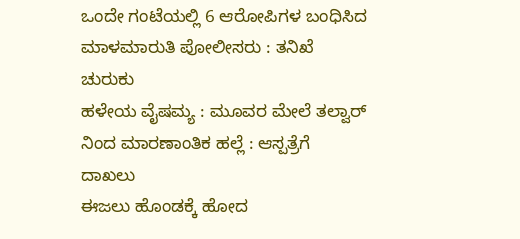ಒಂದೇ ಗಂಟೆಯಲ್ಲಿ 6 ಆರೋಪಿಗಳ ಬಂಧಿಸಿದ ಮಾಳಮಾರುತಿ ಪೋಲೀಸರು : ತನಿಖೆ ಚುರುಕು
ಹಳೇಯ ವೈಷಮ್ಯ : ಮೂವರ ಮೇಲೆ ತಲ್ವಾರ್ ನಿಂದ ಮಾರಣಾಂತಿಕ ಹಲ್ಲೆ : ಆಸ್ಪತ್ರೆಗೆ ದಾಖಲು
ಈಜಲು ಹೊಂಡಕ್ಕೆ ಹೋದ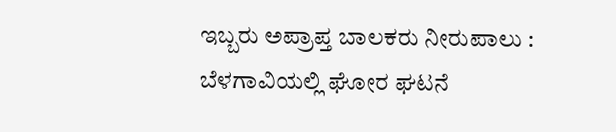ಇಬ್ಬರು ಅಪ್ರಾಪ್ತ ಬಾಲಕರು ನೀರುಪಾಲು : ಬೆಳಗಾವಿಯಲ್ಲಿ ಘೋರ ಘಟನೆ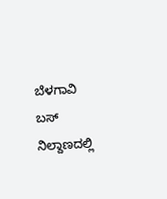ಬೆಳಗಾವಿ ಬಸ್ ನಿಲ್ದಾಣದಲ್ಲಿ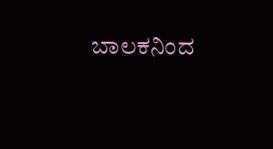ಬಾಲಕನಿಂದ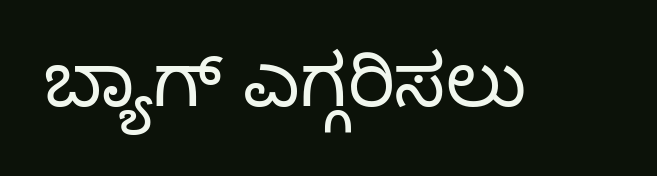ಬ್ಯಾಗ್ ಎಗ್ಗರಿಸಲು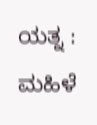ಯತ್ನ : ಮಹಿಳೆ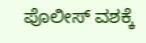ಪೊಲೀಸ್ ವಶಕ್ಕೆ